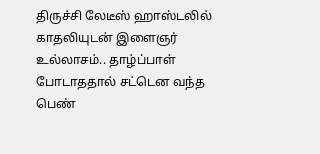திருச்சி லேடீஸ் ஹாஸ்டலில் காதலியுடன் இளைஞர் உல்லாசம்.. தாழ்ப்பாள் போடாததால் சட்டென வந்த பெண்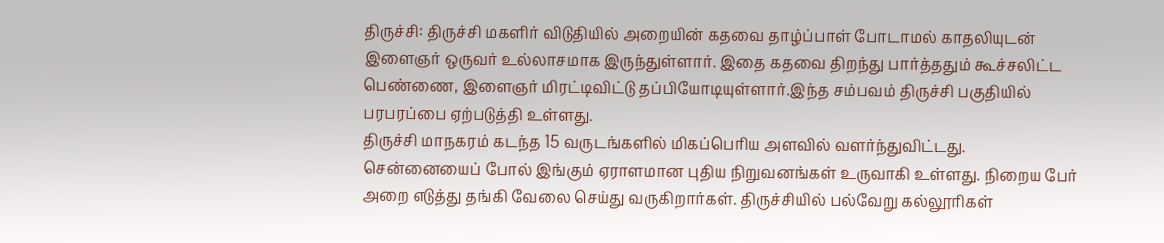திருச்சி: திருச்சி மகளிர் விடுதியில் அறையின் கதவை தாழ்ப்பாள் போடாமல் காதலியுடன் இளைஞர் ஒருவர் உல்லாசமாக இருந்துள்ளார். இதை கதவை திறந்து பார்த்ததும் கூச்சலிட்ட பெண்ணை, இளைஞர் மிரட்டிவிட்டு தப்பியோடியுள்ளார்.இந்த சம்பவம் திருச்சி பகுதியில் பரபரப்பை ஏற்படுத்தி உள்ளது.
திருச்சி மாநகரம் கடந்த 15 வருடங்களில் மிகப்பெரிய அளவில் வளர்ந்துவிட்டது. சென்னையைப் போல் இங்கும் ஏராளமான புதிய நிறுவனங்கள் உருவாகி உள்ளது. நிறைய பேர் அறை எடுத்து தங்கி வேலை செய்து வருகிறார்கள். திருச்சியில் பல்வேறு கல்லூரிகள்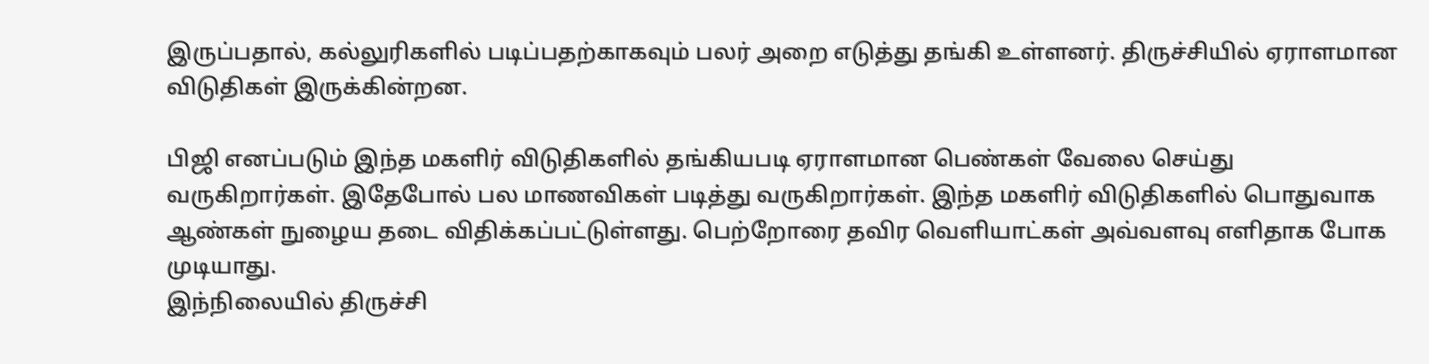இருப்பதால், கல்லுரிகளில் படிப்பதற்காகவும் பலர் அறை எடுத்து தங்கி உள்ளனர். திருச்சியில் ஏராளமான விடுதிகள் இருக்கின்றன.

பிஜி எனப்படும் இந்த மகளிர் விடுதிகளில் தங்கியபடி ஏராளமான பெண்கள் வேலை செய்து வருகிறார்கள். இதேபோல் பல மாணவிகள் படித்து வருகிறார்கள். இந்த மகளிர் விடுதிகளில் பொதுவாக ஆண்கள் நுழைய தடை விதிக்கப்பட்டுள்ளது. பெற்றோரை தவிர வெளியாட்கள் அவ்வளவு எளிதாக போக முடியாது.
இந்நிலையில் திருச்சி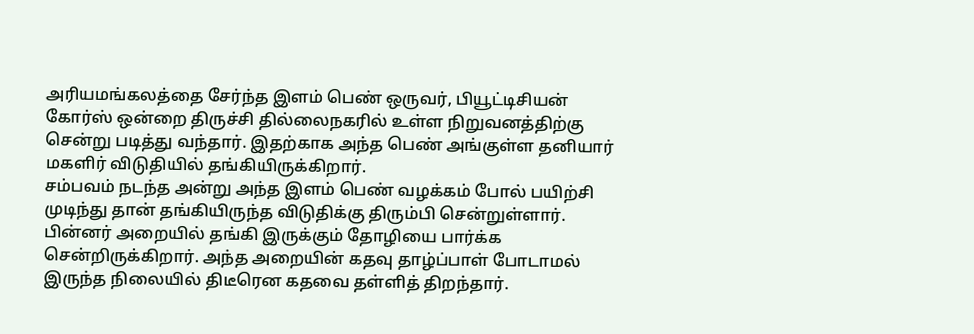அரியமங்கலத்தை சேர்ந்த இளம் பெண் ஒருவர், பியூட்டிசியன் கோர்ஸ் ஒன்றை திருச்சி தில்லைநகரில் உள்ள நிறுவனத்திற்கு சென்று படித்து வந்தார். இதற்காக அந்த பெண் அங்குள்ள தனியார் மகளிர் விடுதியில் தங்கியிருக்கிறார்.
சம்பவம் நடந்த அன்று அந்த இளம் பெண் வழக்கம் போல் பயிற்சி முடிந்து தான் தங்கியிருந்த விடுதிக்கு திரும்பி சென்றுள்ளார். பின்னர் அறையில் தங்கி இருக்கும் தோழியை பார்க்க சென்றிருக்கிறார். அந்த அறையின் கதவு தாழ்ப்பாள் போடாமல் இருந்த நிலையில் திடீரென கதவை தள்ளித் திறந்தார்.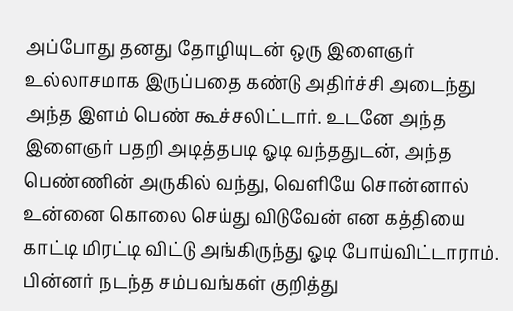அப்போது தனது தோழியுடன் ஒரு இளைஞர் உல்லாசமாக இருப்பதை கண்டு அதிர்ச்சி அடைந்து அந்த இளம் பெண் கூச்சலிட்டார். உடனே அந்த இளைஞர் பதறி அடித்தபடி ஓடி வந்ததுடன், அந்த பெண்ணின் அருகில் வந்து, வெளியே சொன்னால் உன்னை கொலை செய்து விடுவேன் என கத்தியை காட்டி மிரட்டி விட்டு அங்கிருந்து ஓடி போய்விட்டாராம்.
பின்னர் நடந்த சம்பவங்கள் குறித்து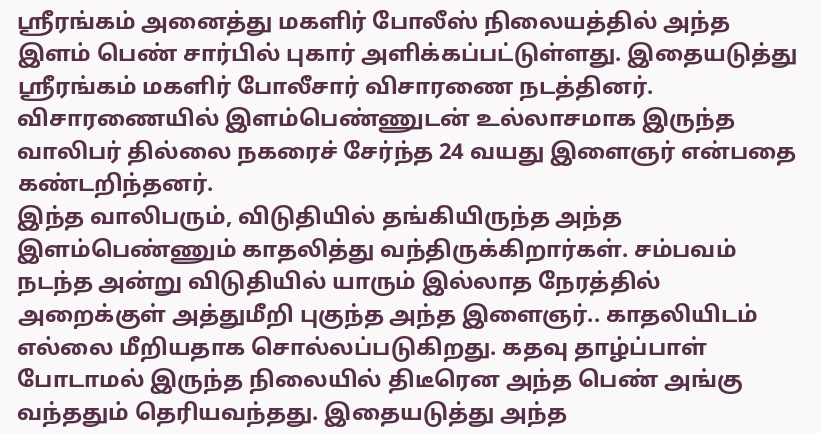ஸ்ரீரங்கம் அனைத்து மகளிர் போலீஸ் நிலையத்தில் அந்த இளம் பெண் சார்பில் புகார் அளிக்கப்பட்டுள்ளது. இதையடுத்து ஸ்ரீரங்கம் மகளிர் போலீசார் விசாரணை நடத்தினர். விசாரணையில் இளம்பெண்ணுடன் உல்லாசமாக இருந்த வாலிபர் தில்லை நகரைச் சேர்ந்த 24 வயது இளைஞர் என்பதை கண்டறிந்தனர்.
இந்த வாலிபரும், விடுதியில் தங்கியிருந்த அந்த இளம்பெண்ணும் காதலித்து வந்திருக்கிறார்கள். சம்பவம் நடந்த அன்று விடுதியில் யாரும் இல்லாத நேரத்தில் அறைக்குள் அத்துமீறி புகுந்த அந்த இளைஞர்.. காதலியிடம் எல்லை மீறியதாக சொல்லப்படுகிறது. கதவு தாழ்ப்பாள் போடாமல் இருந்த நிலையில் திடீரென அந்த பெண் அங்கு வந்ததும் தெரியவந்தது. இதையடுத்து அந்த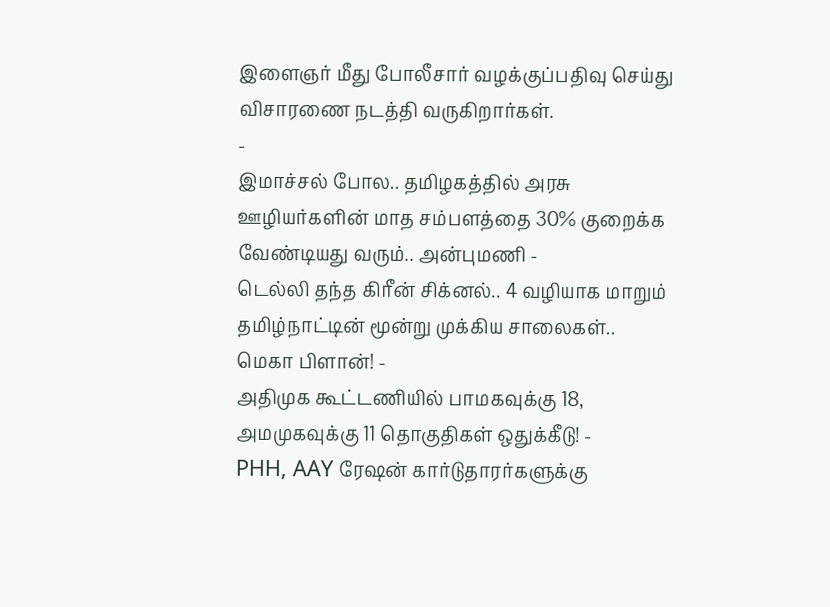இளைஞர் மீது போலீசார் வழக்குப்பதிவு செய்து விசாரணை நடத்தி வருகிறார்கள்.
-
இமாச்சல் போல.. தமிழகத்தில் அரசு ஊழியர்களின் மாத சம்பளத்தை 30% குறைக்க வேண்டியது வரும்.. அன்புமணி -
டெல்லி தந்த கிரீன் சிக்னல்.. 4 வழியாக மாறும் தமிழ்நாட்டின் மூன்று முக்கிய சாலைகள்.. மெகா பிளான்! -
அதிமுக கூட்டணியில் பாமகவுக்கு 18, அமமுகவுக்கு 11 தொகுதிகள் ஒதுக்கீடு! -
PHH, AAY ரேஷன் கார்டுதாரர்களுக்கு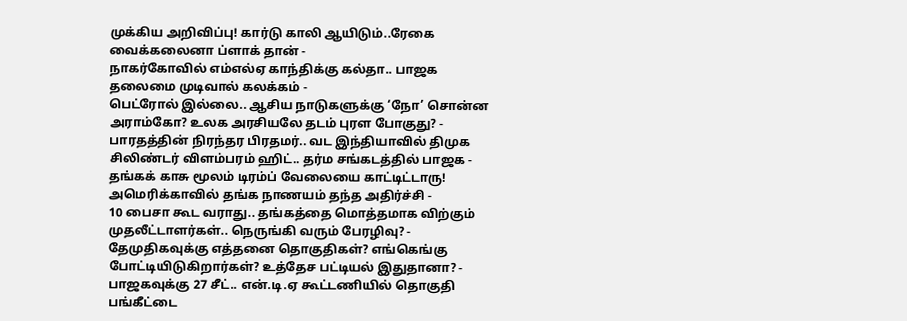முக்கிய அறிவிப்பு! கார்டு காலி ஆயிடும்..ரேகை வைக்கலைனா ப்ளாக் தான் -
நாகர்கோவில் எம்எல்ஏ காந்திக்கு கல்தா.. பாஜக தலைமை முடிவால் கலக்கம் -
பெட்ரோல் இல்லை.. ஆசிய நாடுகளுக்கு ‘நோ’ சொன்ன அராம்கோ? உலக அரசியலே தடம் புரள போகுது? -
பாரதத்தின் நிரந்தர பிரதமர்.. வட இந்தியாவில் திமுக சிலிண்டர் விளம்பரம் ஹிட்.. தர்ம சங்கடத்தில் பாஜக -
தங்கக் காசு மூலம் டிரம்ப் வேலையை காட்டிட்டாரு! அமெரிக்காவில் தங்க நாணயம் தந்த அதிர்ச்சி -
10 பைசா கூட வராது.. தங்கத்தை மொத்தமாக விற்கும் முதலீட்டாளர்கள்.. நெருங்கி வரும் பேரழிவு? -
தேமுதிகவுக்கு எத்தனை தொகுதிகள்? எங்கெங்கு போட்டியிடுகிறார்கள்? உத்தேச பட்டியல் இதுதானா? -
பாஜகவுக்கு 27 சீட்.. என்.டி.ஏ கூட்டணியில் தொகுதி பங்கீட்டை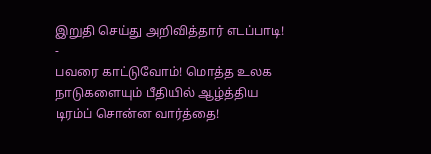இறுதி செய்து அறிவித்தார் எடப்பாடி! -
பவரை காட்டுவோம்! மொத்த உலக நாடுகளையும் பீதியில் ஆழ்த்திய டிரம்ப் சொன்ன வார்த்தை!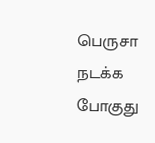பெருசா நடக்க போகுது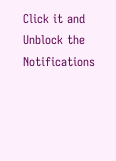Click it and Unblock the Notifications